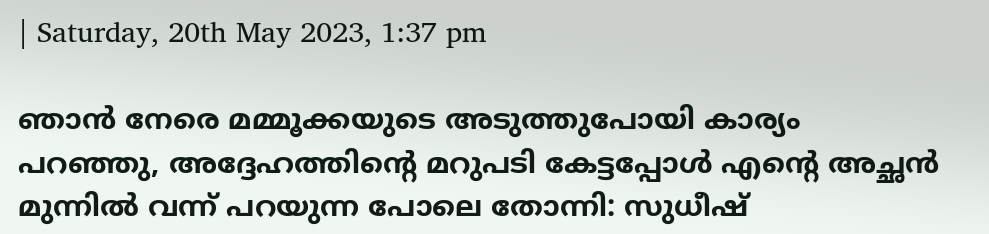| Saturday, 20th May 2023, 1:37 pm

ഞാന്‍ നേരെ മമ്മൂക്കയുടെ അടുത്തുപോയി കാര്യം പറഞ്ഞു, അദ്ദേഹത്തിന്റെ മറുപടി കേട്ടപ്പോള്‍ എന്റെ അച്ഛന്‍ മുന്നില്‍ വന്ന് പറയുന്ന പോലെ തോന്നി: സുധീഷ്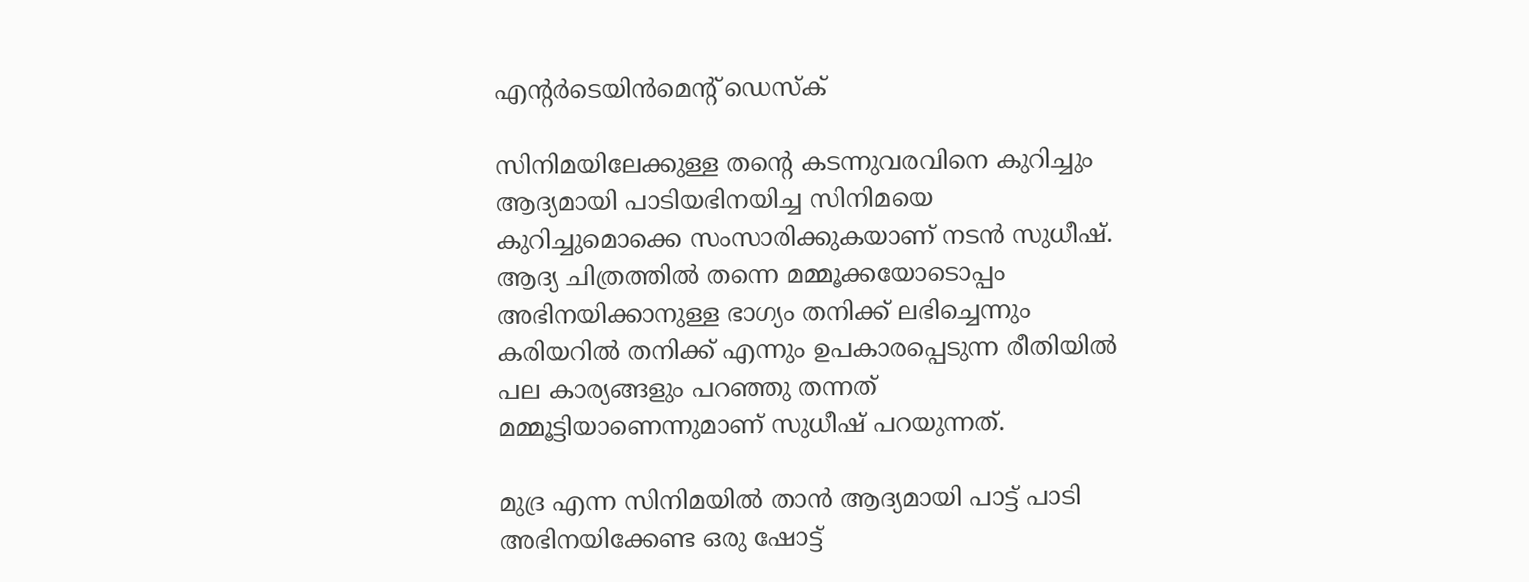എന്റര്‍ടെയിന്‍മെന്റ് ഡെസ്‌ക്

സിനിമയിലേക്കുള്ള തന്റെ കടന്നുവരവിനെ കുറിച്ചും ആദ്യമായി പാടിയഭിനയിച്ച സിനിമയെ കുറിച്ചുമൊക്കെ സംസാരിക്കുകയാണ് നടന്‍ സുധീഷ്. ആദ്യ ചിത്രത്തില്‍ തന്നെ മമ്മൂക്കയോടൊപ്പം അഭിനയിക്കാനുള്ള ഭാഗ്യം തനിക്ക് ലഭിച്ചെന്നും കരിയറില്‍ തനിക്ക് എന്നും ഉപകാരപ്പെടുന്ന രീതിയില്‍ പല കാര്യങ്ങളും പറഞ്ഞു തന്നത് മമ്മൂട്ടിയാണെന്നുമാണ് സുധീഷ് പറയുന്നത്.

മുദ്ര എന്ന സിനിമയില്‍ താന്‍ ആദ്യമായി പാട്ട് പാടി അഭിനയിക്കേണ്ട ഒരു ഷോട്ട്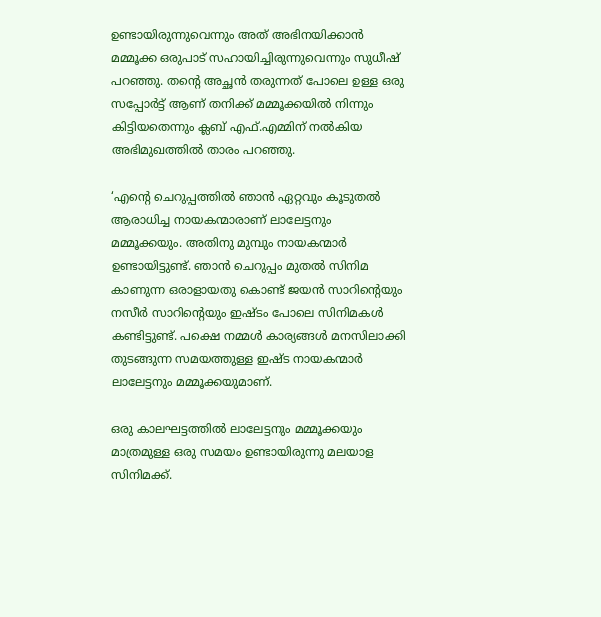ഉണ്ടായിരുന്നുവെന്നും അത് അഭിനയിക്കാന്‍ മമ്മൂക്ക ഒരുപാട് സഹായിച്ചിരുന്നുവെന്നും സുധീഷ് പറഞ്ഞു. തന്റെ അച്ഛന്‍ തരുന്നത് പോലെ ഉള്ള ഒരു സപ്പോര്‍ട്ട് ആണ് തനിക്ക് മമ്മൂക്കയില്‍ നിന്നും കിട്ടിയതെന്നും ക്ലബ് എഫ്.എമ്മിന് നല്‍കിയ അഭിമുഖത്തില്‍ താരം പറഞ്ഞു.

‘എന്റെ ചെറുപ്പത്തില്‍ ഞാന്‍ ഏറ്റവും കൂടുതല്‍ ആരാധിച്ച നായകന്മാരാണ് ലാലേട്ടനും മമ്മൂക്കയും. അതിനു മുമ്പും നായകന്മാര്‍ ഉണ്ടായിട്ടുണ്ട്. ഞാന്‍ ചെറുപ്പം മുതല്‍ സിനിമ കാണുന്ന ഒരാളായതു കൊണ്ട് ജയന്‍ സാറിന്റെയും നസീര്‍ സാറിന്റെയും ഇഷ്ടം പോലെ സിനിമകള്‍ കണ്ടിട്ടുണ്ട്. പക്ഷെ നമ്മള്‍ കാര്യങ്ങള്‍ മനസിലാക്കി തുടങ്ങുന്ന സമയത്തുള്ള ഇഷ്ട നായകന്മാര്‍ ലാലേട്ടനും മമ്മൂക്കയുമാണ്.

ഒരു കാലഘട്ടത്തില്‍ ലാലേട്ടനും മമ്മൂക്കയും മാത്രമുള്ള ഒരു സമയം ഉണ്ടായിരുന്നു മലയാള സിനിമക്ക്.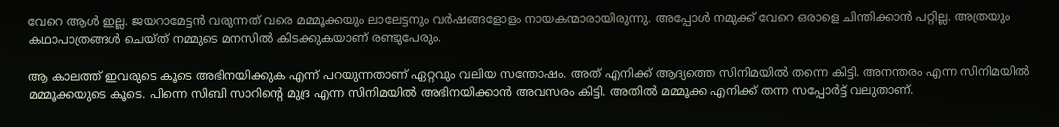വേറെ ആള്‍ ഇല്ല. ജയറാമേട്ടന്‍ വരുന്നത് വരെ മമ്മൂക്കയും ലാലേട്ടനും വര്‍ഷങ്ങളോളം നായകന്മാരായിരുന്നു. അപ്പോള്‍ നമുക്ക് വേറെ ഒരാളെ ചിന്തിക്കാന്‍ പറ്റില്ല. അത്രയും കഥാപാത്രങ്ങള്‍ ചെയ്ത് നമ്മുടെ മനസില്‍ കിടക്കുകയാണ് രണ്ടുപേരും.

ആ കാലത്ത് ഇവരുടെ കൂടെ അഭിനയിക്കുക എന്ന് പറയുന്നതാണ് ഏറ്റവും വലിയ സന്തോഷം. അത് എനിക്ക് ആദ്യത്തെ സിനിമയില്‍ തന്നെ കിട്ടി. അനന്തരം എന്ന സിനിമയില്‍ മമ്മൂക്കയുടെ കൂടെ. പിന്നെ സിബി സാറിന്റെ മുദ്ര എന്ന സിനിമയില്‍ അഭിനയിക്കാന്‍ അവസരം കിട്ടി. അതില്‍ മമ്മൂക്ക എനിക്ക് തന്ന സപ്പോര്‍ട്ട് വലുതാണ്.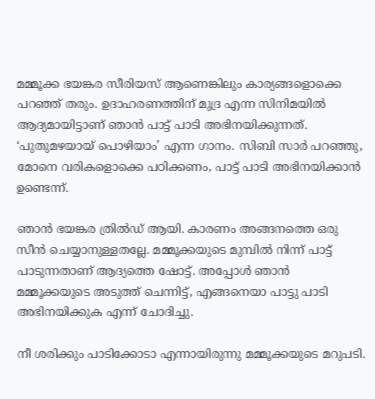മമ്മൂക്ക ഭയങ്കര സീരിയസ് ആണെങ്കിലും കാര്യങ്ങളൊക്കെ പറഞ്ഞ് തരും. ഉദാഹരണത്തിന് മുദ്ര എന്ന സിനിമയില്‍ ആദ്യമായിട്ടാണ് ഞാന്‍ പാട്ട് പാടി അഭിനയിക്കുന്നത്. ‘പുതുമഴയായ് പൊഴിയാം’ എന്ന ഗാനം. സിബി സാര്‍ പറഞ്ഞു, മോനെ വരികളൊക്കെ പഠിക്കണം, പാട്ട് പാടി അഭിനയിക്കാന്‍ ഉണ്ടെന്ന്.

ഞാന്‍ ഭയങ്കര ത്രില്‍ഡ് ആയി. കാരണം അങ്ങനത്തെ ഒരു സീന്‍ ചെയ്യാനുള്ളതല്ലേ. മമ്മൂക്കയുടെ മുമ്പില്‍ നിന്ന് പാട്ട് പാടുന്നതാണ് ആദ്യത്തെ ഷോട്ട്. അപ്പോള്‍ ഞാന്‍ മമ്മൂക്കയുടെ അടുത്ത് ചെന്നിട്ട്, എങ്ങനെയാ പാട്ടു പാടി അഭിനയിക്കുക എന്ന് ചോദിച്ചു.

നീ ശരിക്കും പാടിക്കോടാ എന്നായിരുന്നു മമ്മൂക്കയുടെ മറുപടി.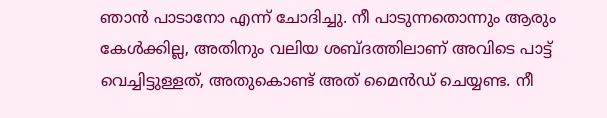ഞാന്‍ പാടാനോ എന്ന് ചോദിച്ചു. നീ പാടുന്നതൊന്നും ആരും കേള്‍ക്കില്ല, അതിനും വലിയ ശബ്ദത്തിലാണ് അവിടെ പാട്ട് വെച്ചിട്ടുള്ളത്, അതുകൊണ്ട് അത് മൈന്‍ഡ് ചെയ്യണ്ട. നീ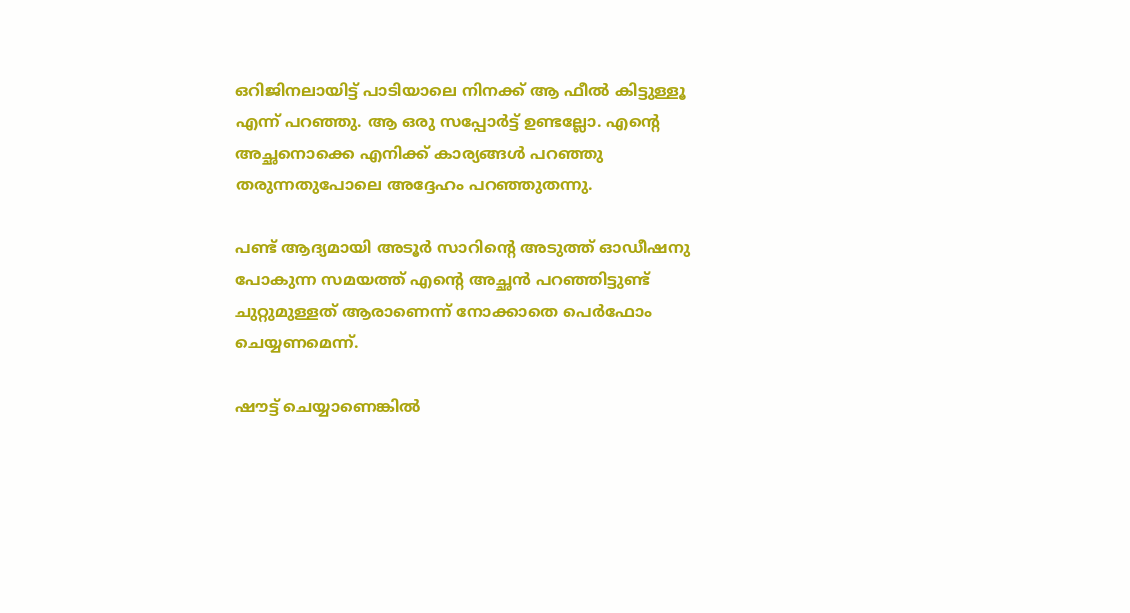ഒറിജിനലായിട്ട് പാടിയാലെ നിനക്ക് ആ ഫീല്‍ കിട്ടുള്ളൂ എന്ന് പറഞ്ഞു. ആ ഒരു സപ്പോര്‍ട്ട് ഉണ്ടല്ലോ. എന്റെ അച്ഛനൊക്കെ എനിക്ക് കാര്യങ്ങള്‍ പറഞ്ഞു തരുന്നതുപോലെ അദ്ദേഹം പറഞ്ഞുതന്നു.

പണ്ട് ആദ്യമായി അടൂര്‍ സാറിന്റെ അടുത്ത് ഓഡീഷനു പോകുന്ന സമയത്ത് എന്റെ അച്ഛന്‍ പറഞ്ഞിട്ടുണ്ട് ചുറ്റുമുള്ളത് ആരാണെന്ന് നോക്കാതെ പെര്‍ഫോം ചെയ്യണമെന്ന്.

ഷൗട്ട് ചെയ്യാണെങ്കില്‍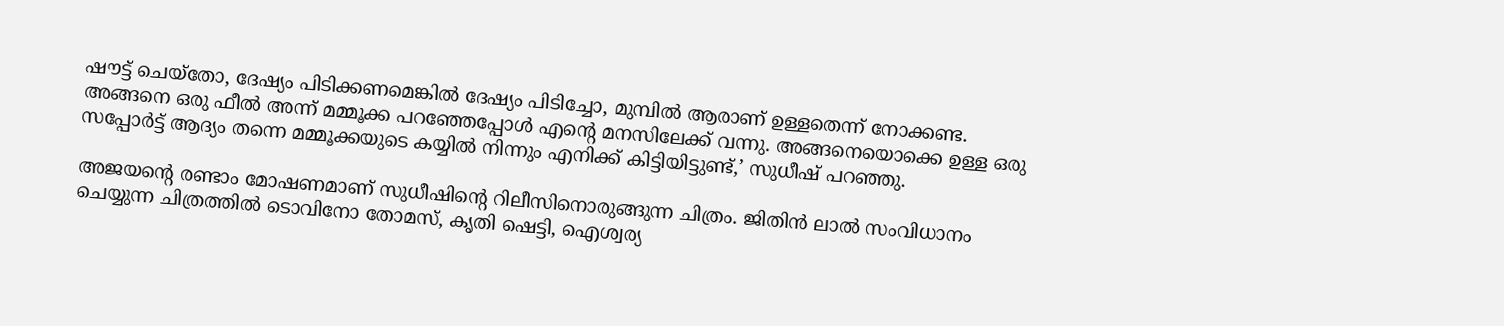ഷൗട്ട് ചെയ്തോ, ദേഷ്യം പിടിക്കണമെങ്കില്‍ ദേഷ്യം പിടിച്ചോ, മുമ്പില്‍ ആരാണ് ഉള്ളതെന്ന് നോക്കണ്ട. അങ്ങനെ ഒരു ഫീല്‍ അന്ന് മമ്മൂക്ക പറഞ്ഞേപ്പോള്‍ എന്റെ മനസിലേക്ക് വന്നു. അങ്ങനെയൊക്കെ ഉള്ള ഒരു സപ്പോര്‍ട്ട് ആദ്യം തന്നെ മമ്മൂക്കയുടെ കയ്യില്‍ നിന്നും എനിക്ക് കിട്ടിയിട്ടുണ്ട്,’ സുധീഷ് പറഞ്ഞു.

അജയന്റെ രണ്ടാം മോഷണമാണ് സുധീഷിന്റെ റിലീസിനൊരുങ്ങുന്ന ചിത്രം. ജിതിന്‍ ലാല്‍ സംവിധാനം ചെയ്യുന്ന ചിത്രത്തില്‍ ടൊവിനോ തോമസ്, കൃതി ഷെട്ടി, ഐശ്വര്യ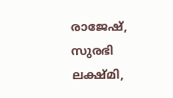രാജേഷ്, സുരഭി ലക്ഷ്മി,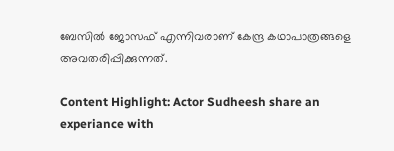ബേസില്‍ ജോസഫ് എന്നിവരാണ് കേന്ദ്ര കഥാപാത്രങ്ങളെ അവതരിപ്പിക്കുന്നത്.

Content Highlight: Actor Sudheesh share an experiance with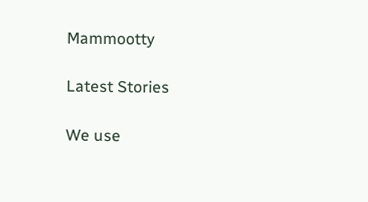Mammootty

Latest Stories

We use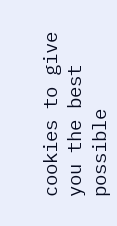cookies to give you the best possible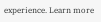experience. Learn more